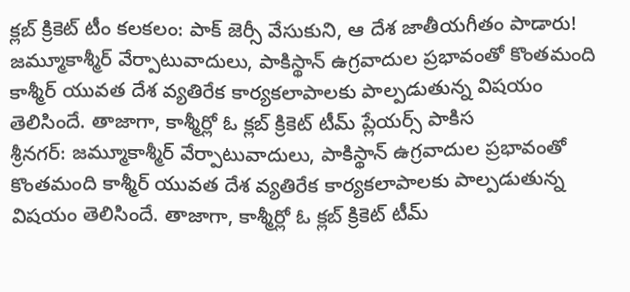క్లబ్ క్రికెట్ టీం కలకలం: పాక్ జెర్సీ వేసుకుని, ఆ దేశ జాతీయగీతం పాడారు!
జమ్మూకాశ్మీర్ వేర్పాటువాదులు, పాకిస్థాన్ ఉగ్రవాదుల ప్రభావంతో కొంతమంది కాశ్మీర్ యువత దేశ వ్యతిరేక కార్యకలాపాలకు పాల్పడుతున్న విషయం తెలిసిందే. తాజాగా, కాశ్మీర్లో ఓ క్లబ్ క్రికెట్ టీమ్ ప్లేయర్స్ పాకిస
శ్రీనగర్: జమ్మూకాశ్మీర్ వేర్పాటువాదులు, పాకిస్థాన్ ఉగ్రవాదుల ప్రభావంతో కొంతమంది కాశ్మీర్ యువత దేశ వ్యతిరేక కార్యకలాపాలకు పాల్పడుతున్న విషయం తెలిసిందే. తాజాగా, కాశ్మీర్లో ఓ క్లబ్ క్రికెట్ టీమ్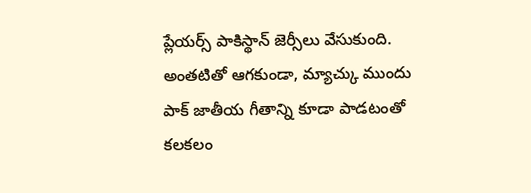ప్లేయర్స్ పాకిస్థాన్ జెర్సీలు వేసుకుంది. అంతటితో ఆగకుండా, మ్యాచ్కు ముందు పాక్ జాతీయ గీతాన్ని కూడా పాడటంతో కలకలం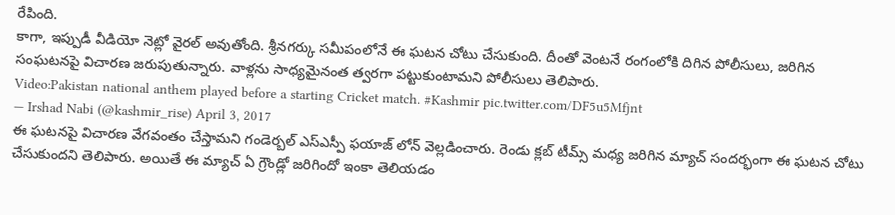రేపింది.
కాగా, ఇప్పుడీ వీడియో నెట్లో వైరల్ అవుతోంది. శ్రీనగర్కు సమీపంలోనే ఈ ఘటన చోటు చేసుకుంది. దీంతో వెంటనే రంగంలోకి దిగిన పోలీసులు, జరిగిన సంఘటనపై విచారణ జరుపుతున్నారు. వాళ్లను సాధ్యమైనంత త్వరగా పట్టుకుంటామని పోలీసులు తెలిపారు.
Video:Pakistan national anthem played before a starting Cricket match. #Kashmir pic.twitter.com/DF5u5Mfjnt
— Irshad Nabi (@kashmir_rise) April 3, 2017
ఈ ఘటనపై విచారణ వేగవంతం చేస్తామని గండెర్బల్ ఎస్ఎస్పీ ఫయాజ్ లోన్ వెల్లడించారు. రెండు క్లబ్ టీమ్స్ మధ్య జరిగిన మ్యాచ్ సందర్భంగా ఈ ఘటన చోటు చేసుకుందని తెలిపారు. అయితే ఈ మ్యాచ్ ఏ గ్రౌండ్లో జరిగిందో ఇంకా తెలియడం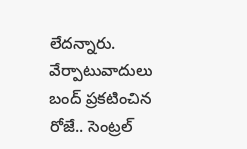లేదన్నారు.
వేర్పాటువాదులు బంద్ ప్రకటించిన రోజే.. సెంట్రల్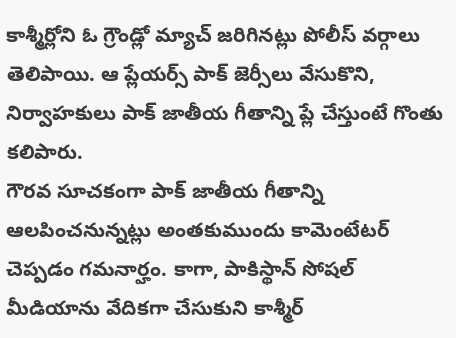కాశ్మీర్లోని ఓ గ్రౌండ్లో మ్యాచ్ జరిగినట్లు పోలీస్ వర్గాలు తెలిపాయి. ఆ ప్లేయర్స్ పాక్ జెర్సీలు వేసుకొని, నిర్వాహకులు పాక్ జాతీయ గీతాన్ని ప్లే చేస్తుంటే గొంతు కలిపారు.
గౌరవ సూచకంగా పాక్ జాతీయ గీతాన్ని ఆలపించనున్నట్లు అంతకుముందు కామెంటేటర్ చెప్పడం గమనార్హం. కాగా, పాకిస్థాన్ సోషల్ మీడియాను వేదికగా చేసుకుని కాశ్మీర్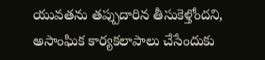యువతను తప్పుదారిన తీసుకెళ్తోందని, అసాంఘిక కార్యకలాపాలు చేసేందుకు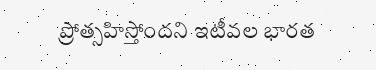ప్రోత్సహిస్తోందని ఇటీవల భారత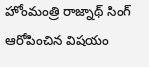హోంమంత్రి రాజ్నాథ్ సింగ్ ఆరోపించిన విషయం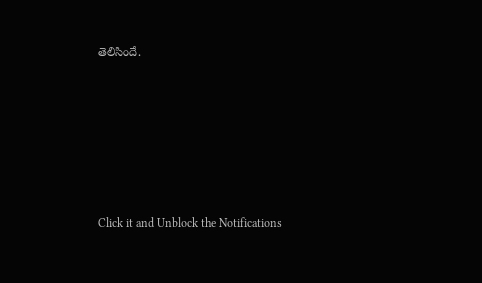తెలిసిందే.












Click it and Unblock the Notifications